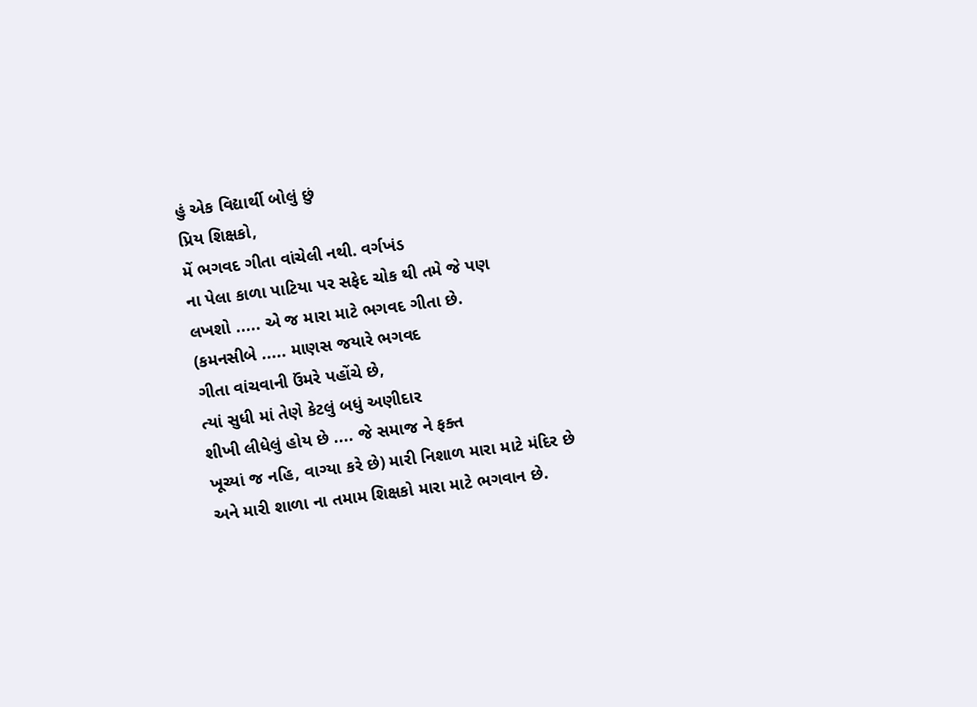હું એક વિદ્યાર્થી બોલું છું
પ્રિય શિક્ષકો,
મેં ભગવદ ગીતા વાંચેલી નથી. વર્ગખંડ
ના પેલા કાળા પાટિયા પર સફેદ ચોક થી તમે જે પણ
લખશો ..... એ જ મારા માટે ભગવદ ગીતા છે.
(કમનસીબે ..... માણસ જયારે ભગવદ
ગીતા વાંચવાની ઉંમરે પહોંચે છે,
ત્યાં સુધી માં તેણે કેટલું બધું અણીદાર
શીખી લીધેલું હોય છે .... જે સમાજ ને ફક્ત
ખૂચ્યાં જ નહિ, વાગ્યા કરે છે) મારી નિશાળ મારા માટે મંદિર છે
અને મારી શાળા ના તમામ શિક્ષકો મારા માટે ભગવાન છે.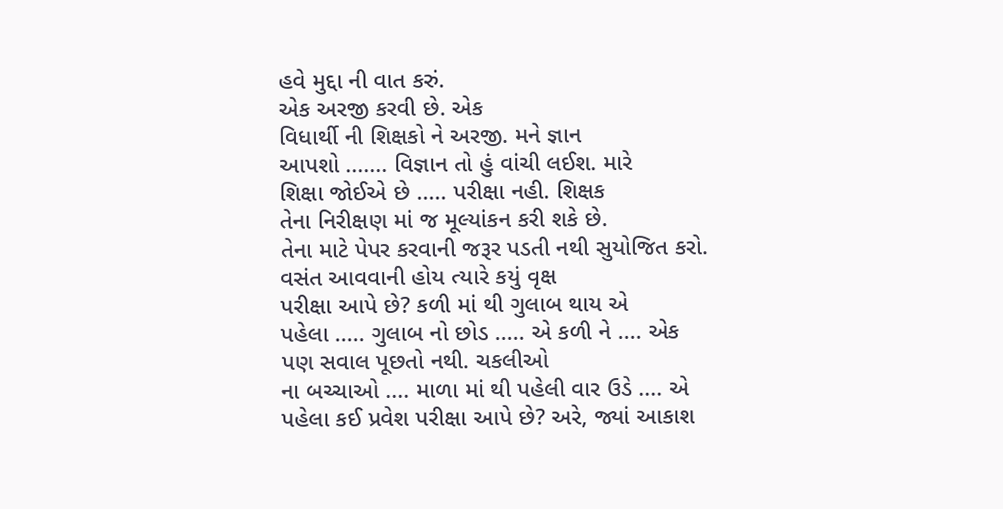હવે મુદ્દા ની વાત કરું.
એક અરજી કરવી છે. એક
વિધાર્થી ની શિક્ષકો ને અરજી. મને જ્ઞાન
આપશો ....... વિજ્ઞાન તો હું વાંચી લઈશ. મારે
શિક્ષા જોઈએ છે ..... પરીક્ષા નહી. શિક્ષક
તેના નિરીક્ષણ માં જ મૂલ્યાંકન કરી શકે છે.
તેના માટે પેપર કરવાની જરૂર પડતી નથી સુયોજિત કરો.
વસંત આવવાની હોય ત્યારે કયું વૃક્ષ
પરીક્ષા આપે છે? કળી માં થી ગુલાબ થાય એ
પહેલા ..... ગુલાબ નો છોડ ..... એ કળી ને .... એક
પણ સવાલ પૂછતો નથી. ચકલીઓ
ના બચ્ચાઓ .... માળા માં થી પહેલી વાર ઉડે .... એ
પહેલા કઈ પ્રવેશ પરીક્ષા આપે છે? અરે, જ્યાં આકાશ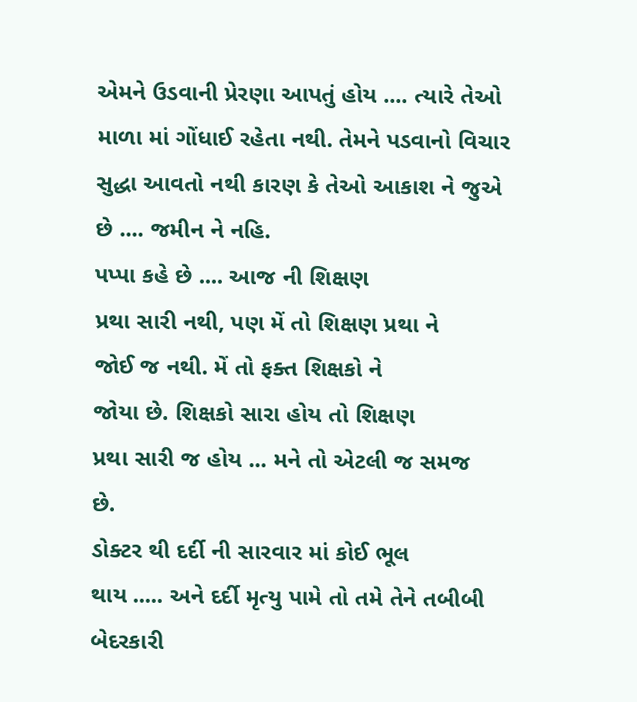એમને ઉડવાની પ્રેરણા આપતું હોય .... ત્યારે તેઓ
માળા માં ગોંધાઈ રહેતા નથી. તેમને પડવાનો વિચાર
સુદ્ધા આવતો નથી કારણ કે તેઓ આકાશ ને જુએ
છે .... જમીન ને નહિ.
પપ્પા કહે છે .... આજ ની શિક્ષણ
પ્રથા સારી નથી, પણ મેં તો શિક્ષણ પ્રથા ને
જોઈ જ નથી. મેં તો ફક્ત શિક્ષકો ને
જોયા છે. શિક્ષકો સારા હોય તો શિક્ષણ
પ્રથા સારી જ હોય ... મને તો એટલી જ સમજ
છે.
ડોક્ટર થી દર્દી ની સારવાર માં કોઈ ભૂલ
થાય ..... અને દર્દી મૃત્યુ પામે તો તમે તેને તબીબી
બેદરકારી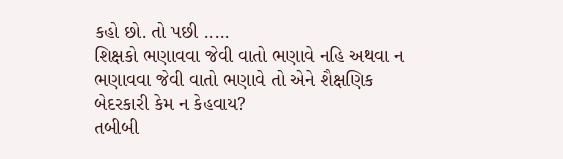કહો છો. તો પછી .....
શિક્ષકો ભણાવવા જેવી વાતો ભણાવે નહિ અથવા ન
ભણાવવા જેવી વાતો ભણાવે તો એને શૈક્ષણિક
બેદરકારી કેમ ન કેહવાય?
તબીબી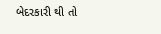બેદરકારી થી તો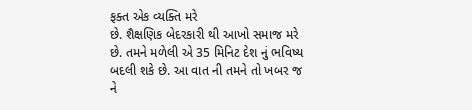ફક્ત એક વ્યક્તિ મરે
છે. શૈક્ષણિક બેદરકારી થી આખો સમાજ મરે
છે. તમને મળેલી એ 35 મિનિટ દેશ નું ભવિષ્ય
બદલી શકે છે. આ વાત ની તમને તો ખબર જ
ને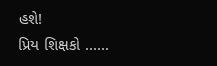હશે!
પ્રિય શિક્ષકો ......